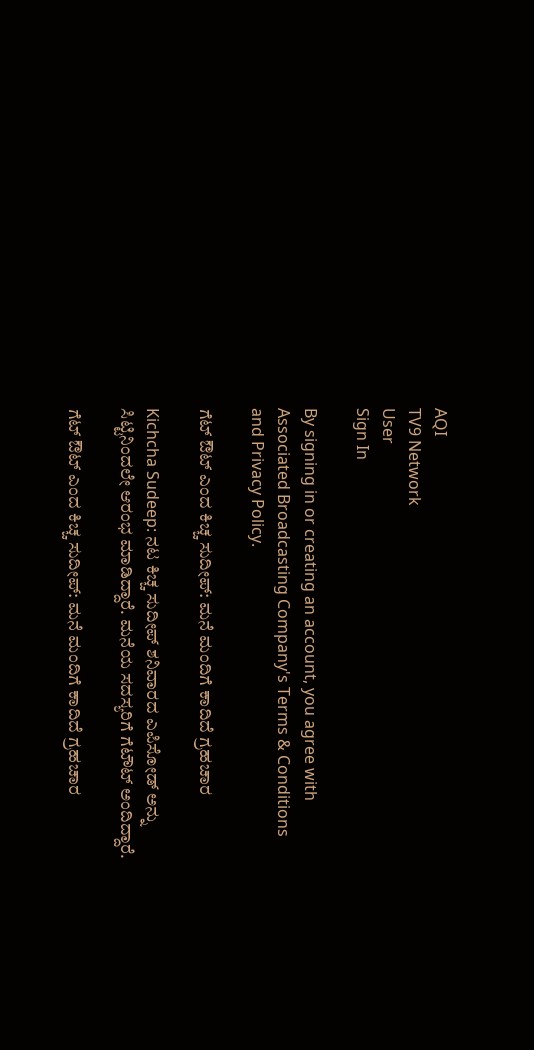AQI
TV9 Network
User
Sign In

By signing in or creating an account, you agree with Associated Broadcasting Company's Terms & Conditions and Privacy Policy.

ಗೆಟ್ ಔಟ್ ಎಂದ ಕಿಚ್ಚ ಸುದೀಪ್: ಮನೆ ಮಂದಿಗೆ ಕಾದಿದೆ ಗ್ರಹಚಾರ

Kichcha Sudeep: ನಟ ಕಿಚ್ಚ ಸುದೀಪ್ ಶನಿವಾರದ ಎಪಿಸೋಡ್ ಅನ್ನು ಸಿಟ್ಟಿನಿಂದಲೇ ಆರಂಭ ಮಾಡಿದ್ದಾರೆ. ಮನೆಯ ಸದಸ್ಯರಿಗೆ ಗೆಟೌಟ್ ಅಂದಿದ್ದಾರೆ.

ಗೆಟ್ ಔಟ್ ಎಂದ ಕಿಚ್ಚ ಸುದೀಪ್: ಮನೆ ಮಂದಿಗೆ ಕಾದಿದೆ ಗ್ರಹಚಾರ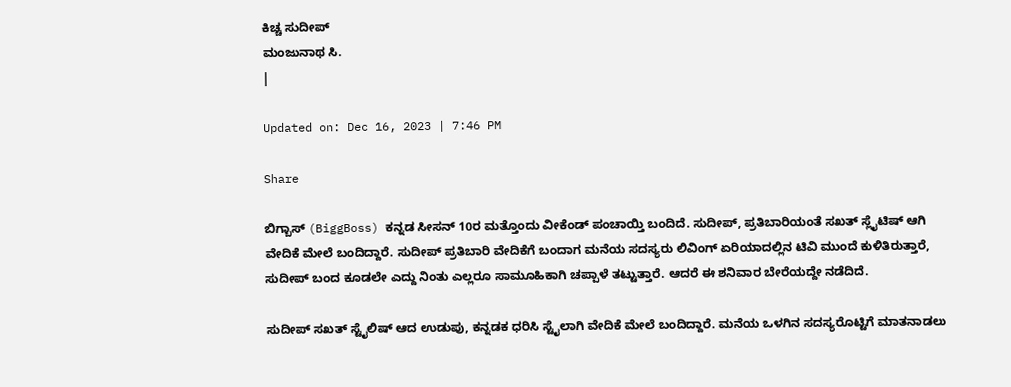ಕಿಚ್ಚ ಸುದೀಪ್
ಮಂಜುನಾಥ ಸಿ.
|

Updated on: Dec 16, 2023 | 7:46 PM

Share

ಬಿಗ್ಬಾಸ್ (BiggBoss) ಕನ್ನಡ ಸೀಸನ್ 10ರ ಮತ್ತೊಂದು ವೀಕೆಂಡ್ ಪಂಚಾಯ್ತಿ ಬಂದಿದೆ. ಸುದೀಪ್, ಪ್ರತಿಬಾರಿಯಂತೆ ಸಖತ್ ಸ್ಲೈಟಿಷ್ ಆಗಿ ವೇದಿಕೆ ಮೇಲೆ ಬಂದಿದ್ದಾರೆ. ಸುದೀಪ್ ಪ್ರತಿಬಾರಿ ವೇದಿಕೆಗೆ ಬಂದಾಗ ಮನೆಯ ಸದಸ್ಯರು ಲಿವಿಂಗ್ ಏರಿಯಾದಲ್ಲಿನ ಟಿವಿ ಮುಂದೆ ಕುಳಿತಿರುತ್ತಾರೆ, ಸುದೀಪ್ ಬಂದ ಕೂಡಲೇ ಎದ್ದು ನಿಂತು ಎಲ್ಲರೂ ಸಾಮೂಹಿಕಾಗಿ ಚಪ್ಪಾಳೆ ತಟ್ಟುತ್ತಾರೆ. ಆದರೆ ಈ ಶನಿವಾರ ಬೇರೆಯದ್ದೇ ನಡೆದಿದೆ.

ಸುದೀಪ್ ಸಖತ್ ಸ್ಟೈಲಿಷ್ ಆದ ಉಡುಪು, ಕನ್ನಡಕ ಧರಿಸಿ ಸ್ಟೈಲಾಗಿ ವೇದಿಕೆ ಮೇಲೆ ಬಂದಿದ್ದಾರೆ. ಮನೆಯ ಒಳಗಿನ ಸದಸ್ಯರೊಟ್ಟಿಗೆ ಮಾತನಾಡಲು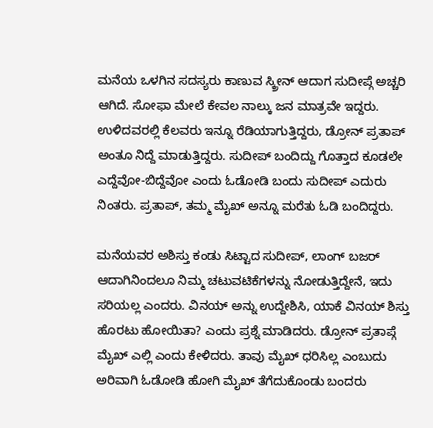ಮನೆಯ ಒಳಗಿನ ಸದಸ್ಯರು ಕಾಣುವ ಸ್ಕ್ರೀನ್ ಆದಾಗ ಸುದೀಪ್ಗೆ ಅಚ್ಚರಿ ಆಗಿದೆ. ಸೋಫಾ ಮೇಲೆ ಕೇವಲ ನಾಲ್ಕು ಜನ ಮಾತ್ರವೇ ಇದ್ದರು. ಉಳಿದವರಲ್ಲಿ ಕೆಲವರು ಇನ್ನೂ ರೆಡಿಯಾಗುತ್ತಿದ್ದರು, ಡ್ರೋನ್ ಪ್ರತಾಪ್ ಅಂತೂ ನಿದ್ದೆ ಮಾಡುತ್ತಿದ್ದರು. ಸುದೀಪ್ ಬಂದಿದ್ದು ಗೊತ್ತಾದ ಕೂಡಲೇ ಎದ್ದೆವೋ-ಬಿದ್ದೆವೋ ಎಂದು ಓಡೋಡಿ ಬಂದು ಸುದೀಪ್ ಎದುರು ನಿಂತರು. ಪ್ರತಾಪ್, ತಮ್ಮ ಮೈಖ್ ಅನ್ನೂ ಮರೆತು ಓಡಿ ಬಂದಿದ್ದರು.

ಮನೆಯವರ ಅಶಿಸ್ತು ಕಂಡು ಸಿಟ್ಟಾದ ಸುದೀಪ್, ಲಾಂಗ್ ಬಜರ್ ಆದಾಗಿನಿಂದಲೂ ನಿಮ್ಮ ಚಟುವಟಿಕೆಗಳನ್ನು ನೋಡುತ್ತಿದ್ದೇನೆ, ಇದು ಸರಿಯಲ್ಲ ಎಂದರು. ವಿನಯ್ ಅನ್ನು ಉದ್ದೇಶಿಸಿ, ಯಾಕೆ ವಿನಯ್ ಶಿಸ್ತು ಹೊರಟು ಹೋಯಿತಾ? ಎಂದು ಪ್ರಶ್ನೆ ಮಾಡಿದರು. ಡ್ರೋನ್ ಪ್ರತಾಪ್ಗೆ ಮೈಖ್ ಎಲ್ಲಿ ಎಂದು ಕೇಳಿದರು. ತಾವು ಮೈಖ್ ಧರಿಸಿಲ್ಲ ಎಂಬುದು ಅರಿವಾಗಿ ಓಡೋಡಿ ಹೋಗಿ ಮೈಖ್ ತೆಗೆದುಕೊಂಡು ಬಂದರು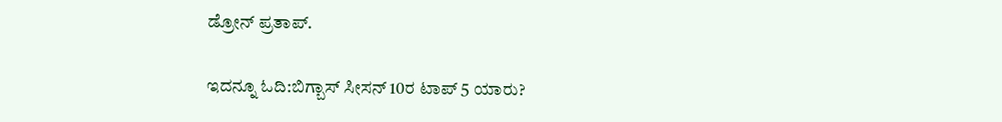ಡ್ರೋನ್ ಪ್ರತಾಪ್.

ಇದನ್ನೂ ಓದಿ:ಬಿಗ್ಬಾಸ್ ಸೀಸನ್ 10ರ ಟಾಪ್ 5 ಯಾರು?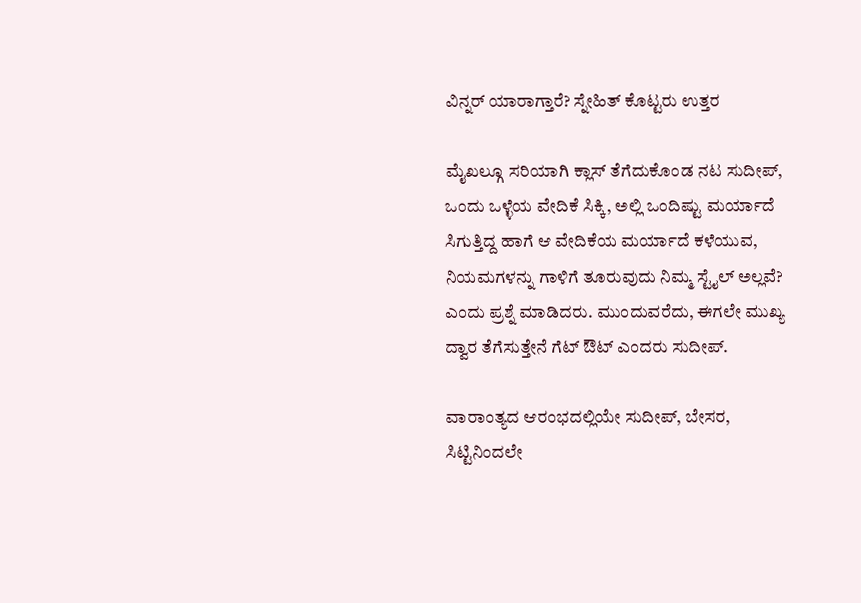ವಿನ್ನರ್ ಯಾರಾಗ್ತಾರೆ? ಸ್ನೇಹಿತ್ ಕೊಟ್ಟರು ಉತ್ತರ

ಮೈಖಲ್ಗೂ ಸರಿಯಾಗಿ ಕ್ಲಾಸ್ ತೆಗೆದುಕೊಂಡ ನಟ ಸುದೀಪ್, ಒಂದು ಒಳ್ಳೆಯ ವೇದಿಕೆ ಸಿಕ್ಕಿ, ಅಲ್ಲಿ ಒಂದಿಷ್ಟು ಮರ್ಯಾದೆ ಸಿಗುತ್ತಿದ್ದ ಹಾಗೆ ಆ ವೇದಿಕೆಯ ಮರ್ಯಾದೆ ಕಳೆಯುವ, ನಿಯಮಗಳನ್ನು ಗಾಳಿಗೆ ತೂರುವುದು ನಿಮ್ಮ ಸ್ಟೈಲ್ ಅಲ್ಲವೆ? ಎಂದು ಪ್ರಶ್ನೆ ಮಾಡಿದರು. ಮುಂದುವರೆದು, ಈಗಲೇ ಮುಖ್ಯ ದ್ವಾರ ತೆಗೆಸುತ್ತೇನೆ ಗೆಟ್ ಔಟ್ ಎಂದರು ಸುದೀಪ್.

ವಾರಾಂತ್ಯದ ಆರಂಭದಲ್ಲಿಯೇ ಸುದೀಪ್, ಬೇಸರ, ಸಿಟ್ಟಿನಿಂದಲೇ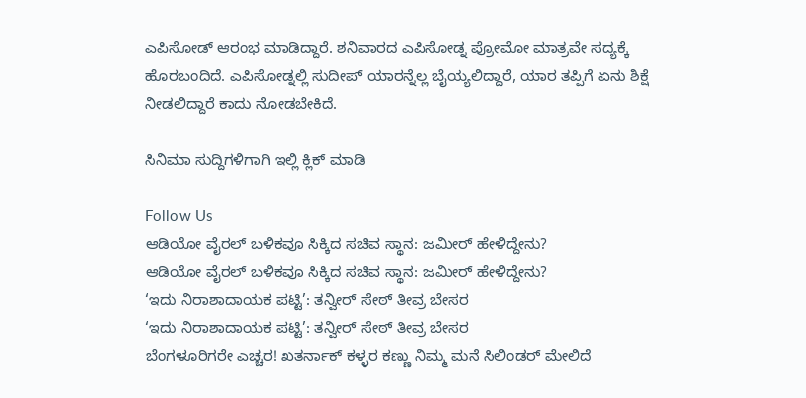ಎಪಿಸೋಡ್ ಆರಂಭ ಮಾಡಿದ್ದಾರೆ. ಶನಿವಾರದ ಎಪಿಸೋಡ್ನ ಪ್ರೋಮೋ ಮಾತ್ರವೇ ಸದ್ಯಕ್ಕೆ ಹೊರಬಂದಿದೆ. ಎಪಿಸೋಡ್ನಲ್ಲಿ ಸುದೀಪ್ ಯಾರನ್ನೆಲ್ಲ ಬೈಯ್ಯಲಿದ್ದಾರೆ, ಯಾರ ತಪ್ಪಿಗೆ ಏನು ಶಿಕ್ಷೆ ನೀಡಲಿದ್ದಾರೆ ಕಾದು ನೋಡಬೇಕಿದೆ.

ಸಿನಿಮಾ ಸುದ್ದಿಗಳಿಗಾಗಿ ಇಲ್ಲಿ ಕ್ಲಿಕ್ ಮಾಡಿ

Follow Us
ಆಡಿಯೋ ವೈರಲ್ ಬಳಿಕವೂ ಸಿಕ್ಕಿದ ಸಚಿವ ಸ್ಥಾನ: ಜಮೀರ್ ಹೇಳಿದ್ದೇನು?
ಆಡಿಯೋ ವೈರಲ್ ಬಳಿಕವೂ ಸಿಕ್ಕಿದ ಸಚಿವ ಸ್ಥಾನ: ಜಮೀರ್ ಹೇಳಿದ್ದೇನು?
‘ಇದು ನಿರಾಶಾದಾಯಕ ಪಟ್ಟಿ’: ತನ್ವೀರ್ ಸೇಠ್ ತೀವ್ರ ಬೇಸರ
‘ಇದು ನಿರಾಶಾದಾಯಕ ಪಟ್ಟಿ’: ತನ್ವೀರ್ ಸೇಠ್ ತೀವ್ರ ಬೇಸರ
ಬೆಂಗಳೂರಿಗರೇ ಎಚ್ಚರ! ಖತರ್ನಾಕ್ ಕಳ್ಳರ ಕಣ್ಣು ನಿಮ್ಮ ಮನೆ ಸಿಲಿಂಡರ್ ಮೇಲಿದೆ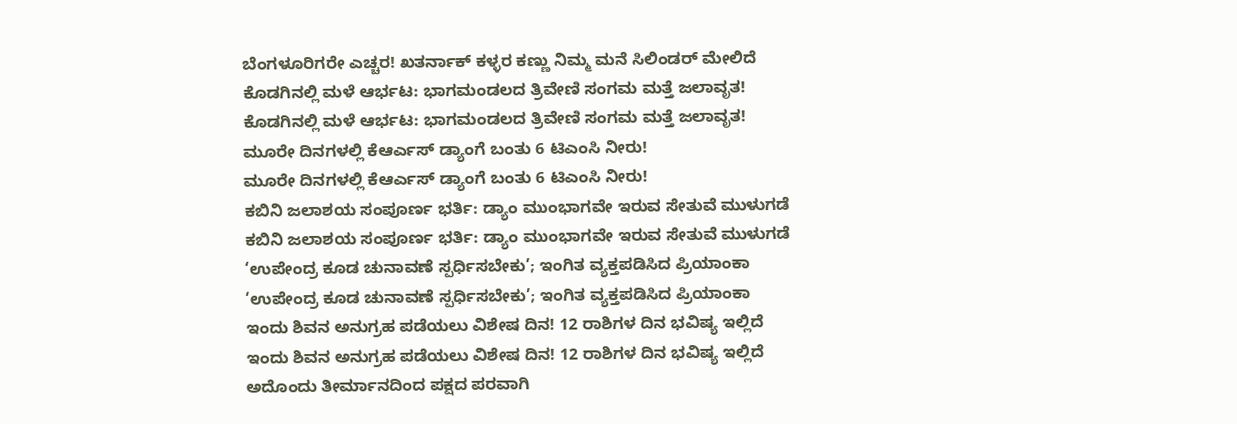ಬೆಂಗಳೂರಿಗರೇ ಎಚ್ಚರ! ಖತರ್ನಾಕ್ ಕಳ್ಳರ ಕಣ್ಣು ನಿಮ್ಮ ಮನೆ ಸಿಲಿಂಡರ್ ಮೇಲಿದೆ
ಕೊಡಗಿನಲ್ಲಿ ಮಳೆ ಆರ್ಭಟ: ಭಾಗಮಂಡಲದ ತ್ರಿವೇಣಿ ಸಂಗಮ ಮತ್ತೆ ಜಲಾವೃತ!
ಕೊಡಗಿನಲ್ಲಿ ಮಳೆ ಆರ್ಭಟ: ಭಾಗಮಂಡಲದ ತ್ರಿವೇಣಿ ಸಂಗಮ ಮತ್ತೆ ಜಲಾವೃತ!
ಮೂರೇ ದಿನಗಳಲ್ಲಿ ಕೆಆರ್ಎಸ್ ಡ್ಯಾಂಗೆ ಬಂತು 6 ಟಿಎಂಸಿ ನೀರು!
ಮೂರೇ ದಿನಗಳಲ್ಲಿ ಕೆಆರ್ಎಸ್ ಡ್ಯಾಂಗೆ ಬಂತು 6 ಟಿಎಂಸಿ ನೀರು!
ಕಬಿನಿ ಜಲಾಶಯ ಸಂಪೂರ್ಣ ಭರ್ತಿ: ಡ್ಯಾಂ ಮುಂಭಾಗವೇ ಇರುವ ಸೇತುವೆ ಮುಳುಗಡೆ
ಕಬಿನಿ ಜಲಾಶಯ ಸಂಪೂರ್ಣ ಭರ್ತಿ: ಡ್ಯಾಂ ಮುಂಭಾಗವೇ ಇರುವ ಸೇತುವೆ ಮುಳುಗಡೆ
‘ಉಪೇಂದ್ರ ಕೂಡ ಚುನಾವಣೆ ಸ್ಪರ್ಧಿಸಬೇಕು’; ಇಂಗಿತ ವ್ಯಕ್ತಪಡಿಸಿದ ಪ್ರಿಯಾಂಕಾ
‘ಉಪೇಂದ್ರ ಕೂಡ ಚುನಾವಣೆ ಸ್ಪರ್ಧಿಸಬೇಕು’; ಇಂಗಿತ ವ್ಯಕ್ತಪಡಿಸಿದ ಪ್ರಿಯಾಂಕಾ
ಇಂದು ಶಿವನ ಅನುಗ್ರಹ ಪಡೆಯಲು ವಿಶೇಷ ದಿನ! 12 ರಾಶಿಗಳ ದಿನ ಭವಿಷ್ಯ ಇಲ್ಲಿದೆ
ಇಂದು ಶಿವನ ಅನುಗ್ರಹ ಪಡೆಯಲು ವಿಶೇಷ ದಿನ! 12 ರಾಶಿಗಳ ದಿನ ಭವಿಷ್ಯ ಇಲ್ಲಿದೆ
ಅದೊಂದು ತೀರ್ಮಾನದಿಂದ ಪಕ್ಷದ ಪರವಾಗಿ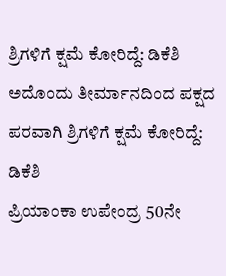ಶ್ರಿಗಳಿಗೆ ಕ್ಷಮೆ ಕೋರಿದ್ದೆ: ಡಿಕೆಶಿ
ಅದೊಂದು ತೀರ್ಮಾನದಿಂದ ಪಕ್ಷದ ಪರವಾಗಿ ಶ್ರಿಗಳಿಗೆ ಕ್ಷಮೆ ಕೋರಿದ್ದೆ: ಡಿಕೆಶಿ
ಪ್ರಿಯಾಂಕಾ ಉಪೇಂದ್ರ 50ನೇ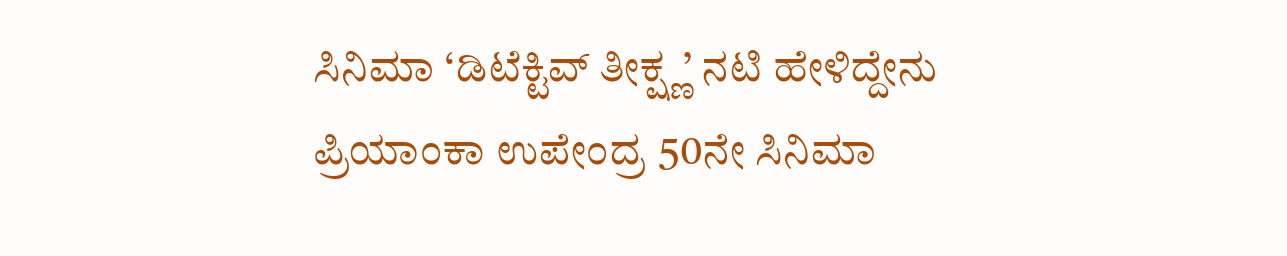ಸಿನಿಮಾ ‘ಡಿಟೆಕ್ಟಿವ್ ತೀಕ್ಷ್ಣ’ ನಟಿ ಹೇಳಿದ್ದೇನು
ಪ್ರಿಯಾಂಕಾ ಉಪೇಂದ್ರ 50ನೇ ಸಿನಿಮಾ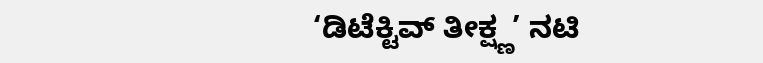‘ಡಿಟೆಕ್ಟಿವ್ ತೀಕ್ಷ್ಣ’ ನಟಿ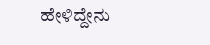ಹೇಳಿದ್ದೇನು